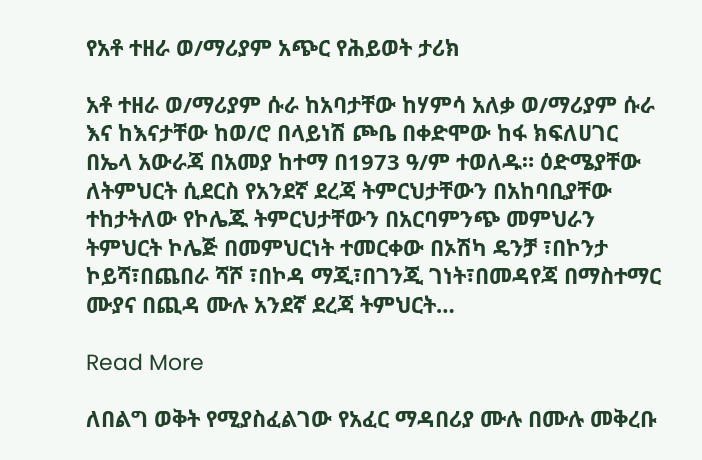የአቶ ተዘራ ወ/ማሪያም አጭር የሕይወት ታሪክ

አቶ ተዘራ ወ/ማሪያም ሱራ ከአባታቸው ከሃምሳ አለቃ ወ/ማሪያም ሱራ እና ከእናታቸው ከወ/ሮ በላይነሽ ጮቤ በቀድሞው ከፋ ክፍለሀገር በኤላ አውራጃ በአመያ ከተማ በ1973 ዓ/ም ተወለዱ። ዕድሜያቸው ለትምህርት ሲደርስ የአንደኛ ደረጃ ትምርህታቸውን በአከባቢያቸው ተከታትለው የኮሌጁ ትምርህታቸውን በአርባምንጭ መምህራን ትምህርት ኮሌጅ በመምህርነት ተመርቀው በኦሽካ ዴንቻ ፣በኮንታ ኮይሻ፣በጨበራ ሻሾ ፣በኮዳ ማጂ፣በገንጂ ገነት፣በመዳየጃ በማስተማር ሙያና በጪዳ ሙሉ አንደኛ ደረጃ ትምህርት…

Read More

ለበልግ ወቅት የሚያስፈልገው የአፈር ማዳበሪያ ሙሉ በሙሉ መቅረቡ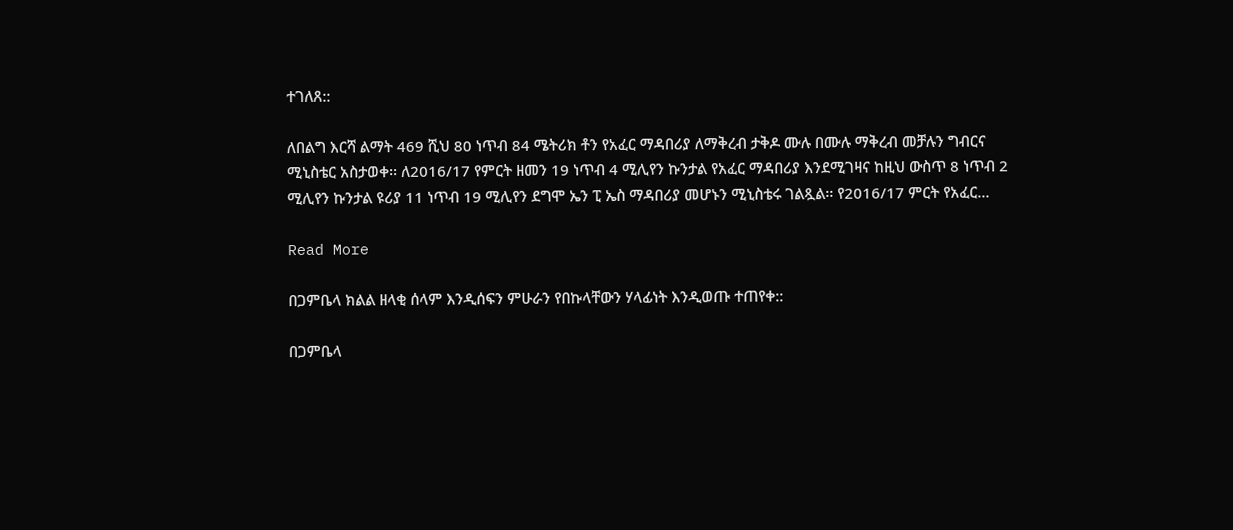ተገለጸ::

ለበልግ እርሻ ልማት 469 ሺህ 80 ነጥብ 84 ሜትሪክ ቶን የአፈር ማዳበሪያ ለማቅረብ ታቅዶ ሙሉ በሙሉ ማቅረብ መቻሉን ግብርና ሚኒስቴር አስታወቀ፡፡ ለ2016/17 የምርት ዘመን 19 ነጥብ 4 ሚሊየን ኩንታል የአፈር ማዳበሪያ እንደሚገዛና ከዚህ ውስጥ 8 ነጥብ 2 ሚሊየን ኩንታል ዩሪያ 11 ነጥብ 19 ሚሊየን ደግሞ ኤን ፒ ኤስ ማዳበሪያ መሆኑን ሚኒስቴሩ ገልጿል፡፡ የ2016/17 ምርት የአፈር…

Read More

በጋምቤላ ክልል ዘላቂ ሰላም እንዲሰፍን ምሁራን የበኩላቸውን ሃላፊነት እንዲወጡ ተጠየቀ::

በጋምቤላ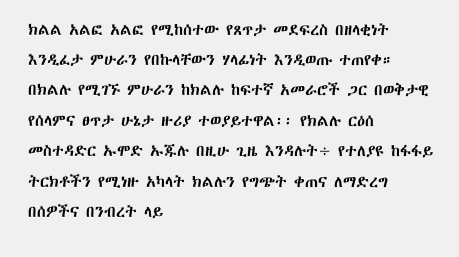ክልል አልፎ አልፎ የሚከሰተው የጸጥታ መደፍረስ በዘላቂነት እንዲፈታ ምሁራን የበኩላቸውን ሃላፊነት እንዲወጡ ተጠየቀ። በክልሉ የሚገኙ ምሁራን ከክልሉ ከፍተኛ አመራሮች ጋር በወቅታዊ የሰላምና ፀጥታ ሁኔታ ዙሪያ ተወያይተዋል፡፡ የክልሉ ርዕሰ መስተዳድር ኡሞድ ኡጁሉ በዚሁ ጊዜ እንዳሉት÷ የተለያዩ ከፋፋይ ትርክቶችን የሚነዙ አካላት ክልሉን የግጭት ቀጠና ለማድረግ በሰዎችና በንብረት ላይ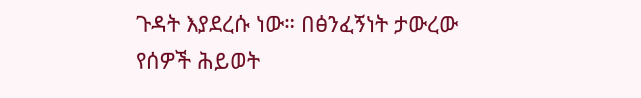ጉዳት እያደረሱ ነው። በፅንፈኝነት ታውረው የሰዎች ሕይወት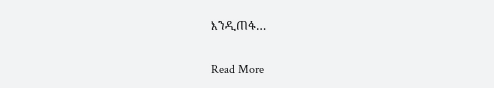እንዲጠፋ…

Read More